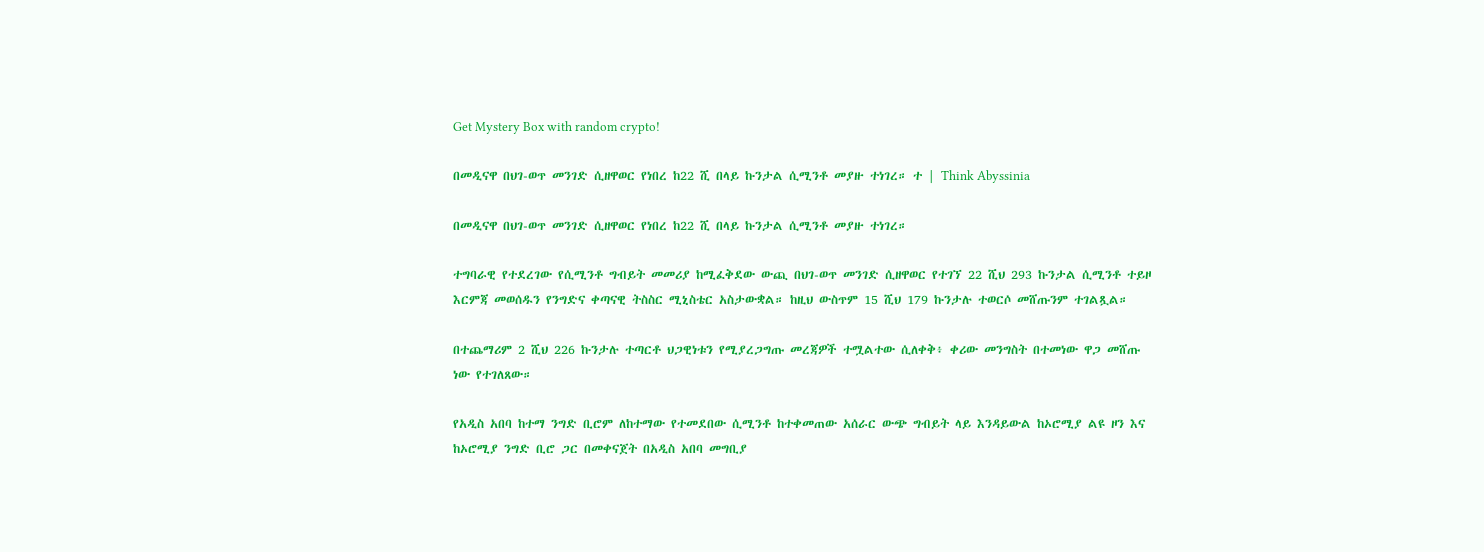Get Mystery Box with random crypto!

በመዲናዋ በህገ-ወጥ መንገድ ሲዘዋወር የነበረ ከ22 ሺ በላይ ኩንታል ሲሚንቶ መያዙ ተነገረ። ተ | Think Abyssinia

በመዲናዋ በህገ-ወጥ መንገድ ሲዘዋወር የነበረ ከ22 ሺ በላይ ኩንታል ሲሚንቶ መያዙ ተነገረ።

ተግባራዊ የተደረገው የሲሚንቶ ግብይት መመሪያ ከሚፈቅደው ውጪ በህገ-ወጥ መንገድ ሲዘዋወር የተገኘ 22 ሺህ 293 ኩንታል ሲሚንቶ ተይዞ እርምጃ መወሰዱን የንግድና ቀጣናዊ ትስስር ሚኒስቴር አስታውቋል። ከዚህ ውስጥም 15 ሺህ 179 ኩንታሉ ተወርሶ መሸጡንም ተገልጿል።

በተጨማሪም 2 ሺህ 226 ኩንታሉ ተጣርቶ ህጋዊነቱን የሚያረጋግጡ መረጃዎች ተሟልተው ሲለቀቅ፥ ቀሪው መንግስት በተመነው ዋጋ መሸጡ ነው የተገለጸው።

የአዲስ አበባ ከተማ ንግድ ቢሮም ለከተማው የተመደበው ሲሚንቶ ከተቀመጠው አሰራር ውጭ ግብይት ላይ እንዳይውል ከኦሮሚያ ልዩ ዞን እና ከኦሮሚያ ንግድ ቢሮ ጋር በመቀናጀት በአዲስ አበባ መግቢያ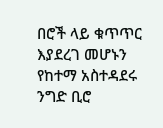በሮች ላይ ቁጥጥር እያደረገ መሆኑን የከተማ አስተዳደሩ ንግድ ቢሮ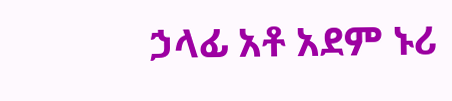ኃላፊ አቶ አደም ኑሪ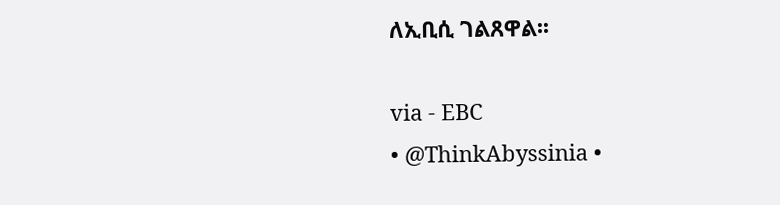ለኢቢሲ ገልጸዋል፡፡

via - EBC
• @ThinkAbyssinia •